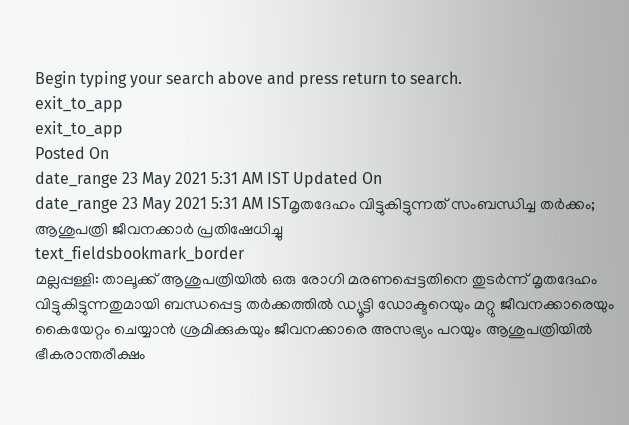Begin typing your search above and press return to search.
exit_to_app
exit_to_app
Posted On
date_range 23 May 2021 5:31 AM IST Updated On
date_range 23 May 2021 5:31 AM ISTമൃതദേഹം വിട്ടുകിട്ടുന്നത് സംബന്ധിച്ച തർക്കം; ആശുപത്രി ജീവനക്കാർ പ്രതിഷേധിച്ചു
text_fieldsbookmark_border
മല്ലപ്പള്ളി: താലൂക്ക് ആശുപത്രിയിൽ ഒരു രോഗി മരണപ്പെട്ടതിനെ തുടർന്ന് മൃതദേഹം വിട്ടുകിട്ടുന്നതുമായി ബന്ധപ്പെട്ട തർക്കത്തിൽ ഡ്യൂട്ടി ഡോക്ടറെയും മറ്റു ജീവനക്കാരെയും കൈയേറ്റം ചെയ്യാൻ ശ്രമിക്കുകയും ജീവനക്കാരെ അസഭ്യം പറയും ആശുപത്രിയിൽ ഭീകരാന്തരീക്ഷം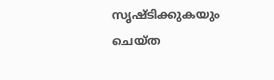സൃഷ്ടിക്കുകയും ചെയ്ത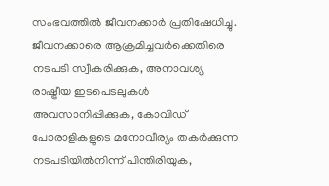സംഭവത്തിൽ ജീവനക്കാർ പ്രതിഷേധിച്ചു. ജീവനക്കാരെ ആക്രമിച്ചവർക്കെതിരെ നടപടി സ്വീകരിക്കുക, അനാവശ്യ രാഷ്ട്രീയ ഇടപെടലുകൾ അവസാനിപ്പിക്കുക, കോവിഡ് പോരാളികളുടെ മനോവീര്യം തകർക്കുന്ന നടപടിയിൽനിന്ന് പിന്തിരിയുക,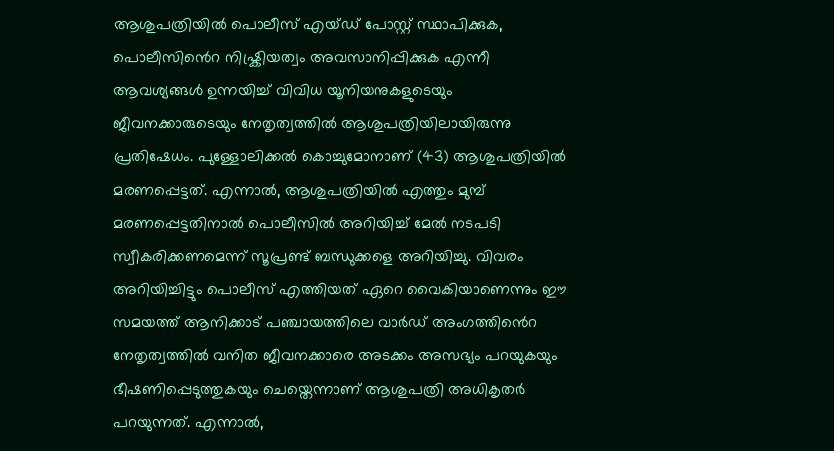ആശുപത്രിയിൽ പൊലീസ് എയ്ഡ് പോസ്റ്റ് സ്ഥാപിക്കുക, പൊലീസിൻെറ നിഷ്ക്രിയത്വം അവസാനിപ്പിക്കുക എന്നീ ആവശ്യങ്ങൾ ഉന്നയിച്ച് വിവിധ യൂനിയനുകളുടെയും ജീവനക്കാരുടെയും നേതൃത്വത്തിൽ ആശുപത്രിയിലായിരുന്നു പ്രതിഷേധം. പുള്ളോലിക്കൽ കൊച്ചുമോനാണ് (43) ആശുപത്രിയിൽ മരണപ്പെട്ടത്. എന്നാൽ, ആശുപത്രിയിൽ എത്തും മുമ്പ് മരണപ്പെട്ടതിനാൽ പൊലീസിൽ അറിയിച്ച് മേൽ നടപടി സ്വീകരിക്കണമെന്ന് സൂപ്രണ്ട് ബന്ധുക്കളെ അറിയിച്ചു. വിവരം അറിയിച്ചിട്ടും പൊലീസ് എത്തിയത് ഏറെ വൈകിയാണെന്നും ഈ സമയത്ത് ആനിക്കാട് പഞ്ചായത്തിലെ വാർഡ് അംഗത്തിൻെറ നേതൃത്വത്തിൽ വനിത ജീവനക്കാരെ അടക്കം അസഭ്യം പറയുകയും ഭീഷണിപ്പെടുത്തുകയും ചെയ്തെന്നാണ് ആശുപത്രി അധികൃതർ പറയുന്നത്. എന്നാൽ,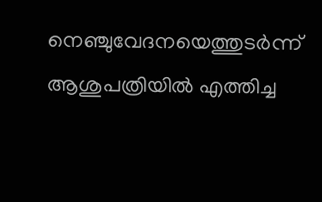നെഞ്ചുവേദനയെത്തുടർന്ന് ആശുപത്രിയിൽ എത്തിച്ച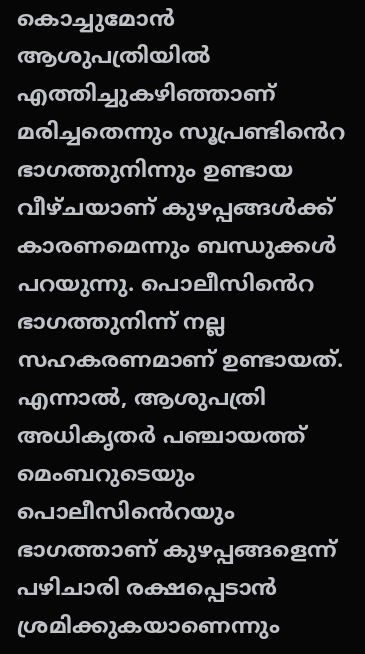കൊച്ചുമോൻ ആശുപത്രിയിൽ എത്തിച്ചുകഴിഞ്ഞാണ് മരിച്ചതെന്നും സൂപ്രണ്ടിൻെറ ഭാഗത്തുനിന്നും ഉണ്ടായ വീഴ്ചയാണ് കുഴപ്പങ്ങൾക്ക് കാരണമെന്നും ബന്ധുക്കൾ പറയുന്നു. പൊലീസിൻെറ ഭാഗത്തുനിന്ന് നല്ല സഹകരണമാണ് ഉണ്ടായത്. എന്നാൽ, ആശുപത്രി അധികൃതർ പഞ്ചായത്ത് മെംബറുടെയും പൊലീസിൻെറയും ഭാഗത്താണ് കുഴപ്പങ്ങളെന്ന് പഴിചാരി രക്ഷപ്പെടാൻ ശ്രമിക്കുകയാണെന്നും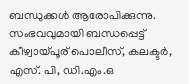ബന്ധുക്കൾ ആരോപിക്കുന്നു. സംഭവവുമായി ബന്ധപ്പെട്ട് കീഴ്വായ്പൂര് പൊലീസ്, കലക്ടർ, എസ്. പി, ഡി.എം.ഒ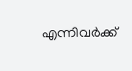എന്നിവർക്ക്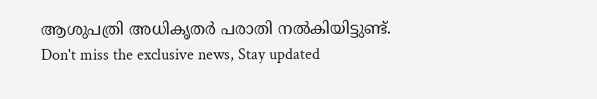ആശുപത്രി അധികൃതർ പരാതി നൽകിയിട്ടുണ്ട്.
Don't miss the exclusive news, Stay updated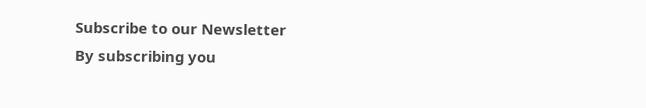Subscribe to our Newsletter
By subscribing you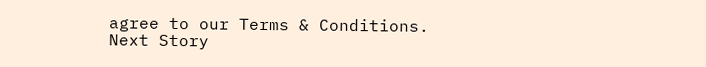agree to our Terms & Conditions.
Next Story